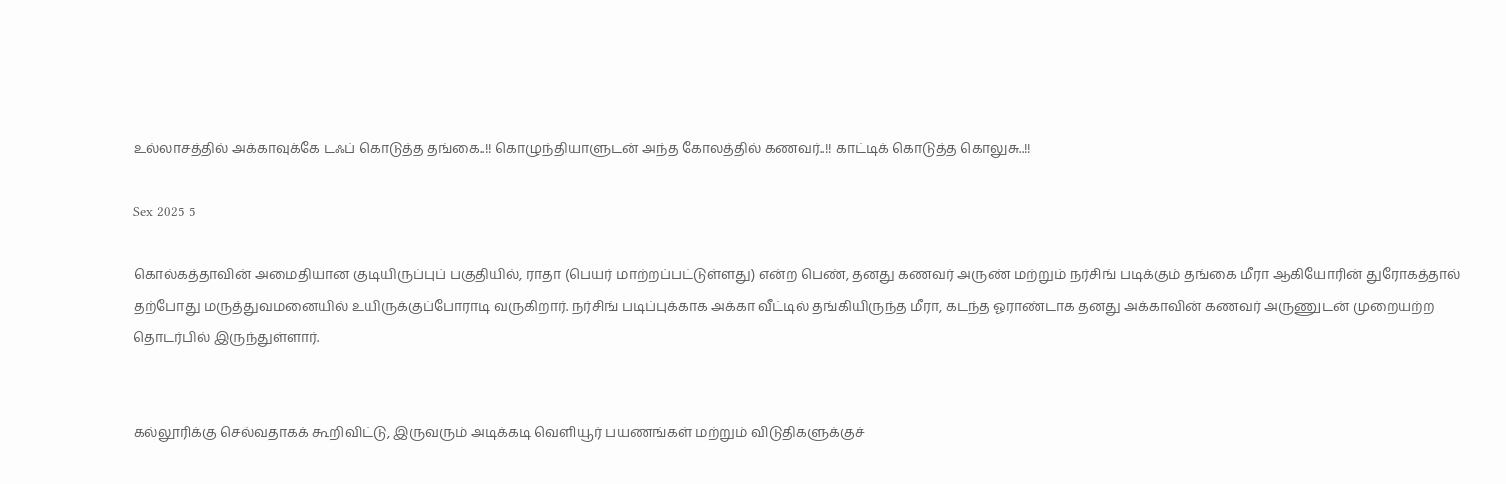உல்லாசத்தில் அக்காவுக்கே டஃப் கொடுத்த தங்கை..!! கொழுந்தியாளுடன் அந்த கோலத்தில் கணவர்..!! காட்டிக் கொடுத்த கொலுசு..!!

Sex 2025 5

கொல்கத்தாவின் அமைதியான குடியிருப்புப் பகுதியில், ராதா (பெயர் மாற்றப்பட்டுள்ளது) என்ற பெண், தனது கணவர் அருண் மற்றும் நர்சிங் படிக்கும் தங்கை மீரா ஆகியோரின் துரோகத்தால் தற்போது மருத்துவமனையில் உயிருக்குப்போராடி வருகிறார். நர்சிங் படிப்புக்காக அக்கா வீட்டில் தங்கியிருந்த மீரா, கடந்த ஓராண்டாக தனது அக்காவின் கணவர் அருணுடன் முறையற்ற தொடர்பில் இருந்துள்ளார்.


கல்லூரிக்கு செல்வதாகக் கூறிவிட்டு, இருவரும் அடிக்கடி வெளியூர் பயணங்கள் மற்றும் விடுதிகளுக்குச்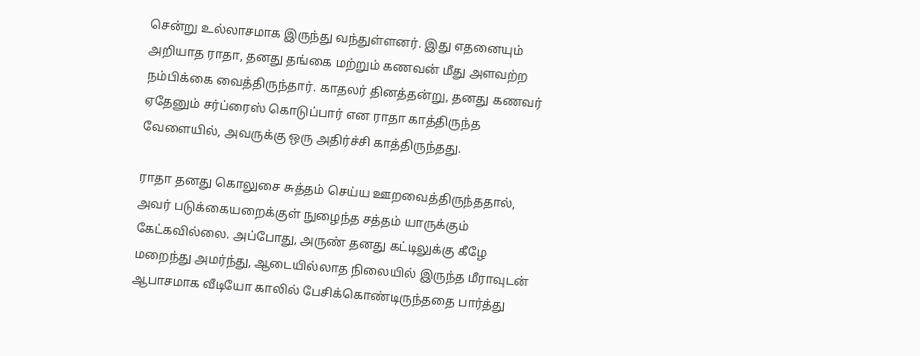சென்று உல்லாசமாக இருந்து வந்துள்ளனர். இது எதனையும் அறியாத ராதா, தனது தங்கை மற்றும் கணவன் மீது அளவற்ற நம்பிக்கை வைத்திருந்தார். காதலர் தினத்தன்று, தனது கணவர் ஏதேனும் சர்ப்ரைஸ் கொடுப்பார் என ராதா காத்திருந்த வேளையில், அவருக்கு ஒரு அதிர்ச்சி காத்திருந்தது.

ராதா தனது கொலுசை சுத்தம் செய்ய ஊறவைத்திருந்ததால், அவர் படுக்கையறைக்குள் நுழைந்த சத்தம் யாருக்கும் கேட்கவில்லை. அப்போது, அருண் தனது கட்டிலுக்கு கீழே மறைந்து அமர்ந்து, ஆடையில்லாத நிலையில் இருந்த மீராவுடன் ஆபாசமாக வீடியோ காலில் பேசிக்கொண்டிருந்ததை பார்த்து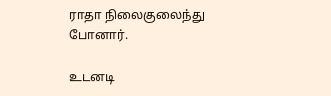ராதா நிலைகுலைந்து போனார்.

உடனடி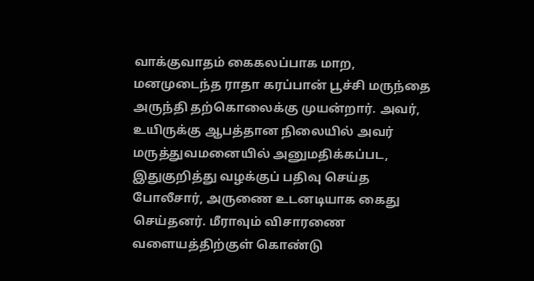வாக்குவாதம் கைகலப்பாக மாற, மனமுடைந்த ராதா கரப்பான் பூச்சி மருந்தை அருந்தி தற்கொலைக்கு முயன்றார். அவர், உயிருக்கு ஆபத்தான நிலையில் அவர் மருத்துவமனையில் அனுமதிக்கப்பட, இதுகுறித்து வழக்குப் பதிவு செய்த போலீசார், அருணை உடனடியாக கைது செய்தனர். மீராவும் விசாரணை வளையத்திற்குள் கொண்டு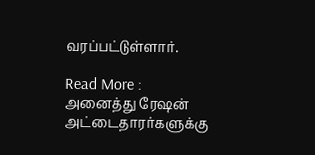வரப்பட்டுள்ளார்.

Read More : அனைத்து ரேஷன் அட்டைதாரர்களுக்கு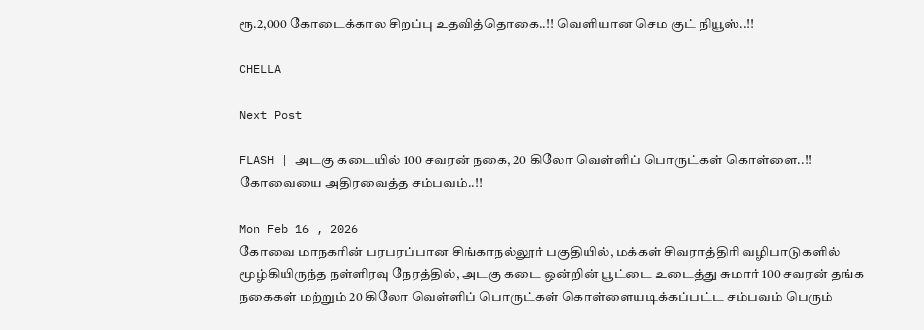ரூ.2,000 கோடைக்கால சிறப்பு உதவித்தொகை..!! வெளியான செம குட் நியூஸ்..!!

CHELLA

Next Post

FLASH | அடகு கடையில் 100 சவரன் நகை, 20 கிலோ வெள்ளிப் பொருட்கள் கொள்ளை..!! கோவையை அதிரவைத்த சம்பவம்..!!

Mon Feb 16 , 2026
கோவை மாநகரின் பரபரப்பான சிங்காநல்லூர் பகுதியில், மக்கள் சிவராத்திரி வழிபாடுகளில் மூழ்கியிருந்த நள்ளிரவு நேரத்தில், அடகு கடை ஒன்றின் பூட்டை உடைத்து சுமார் 100 சவரன் தங்க நகைகள் மற்றும் 20 கிலோ வெள்ளிப் பொருட்கள் கொள்ளையடிக்கப்பட்ட சம்பவம் பெரும்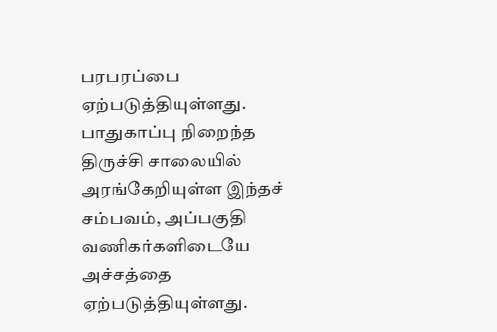பரபரப்பை ஏற்படுத்தியுள்ளது. பாதுகாப்பு நிறைந்த திருச்சி சாலையில் அரங்கேறியுள்ள இந்தச் சம்பவம், அப்பகுதி வணிகர்களிடையே அச்சத்தை ஏற்படுத்தியுள்ளது.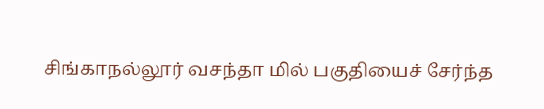சிங்காநல்லூர் வசந்தா மில் பகுதியைச் சேர்ந்த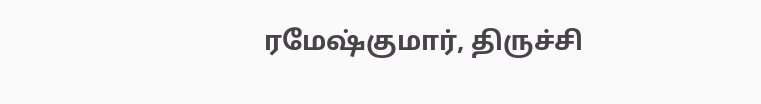ரமேஷ்குமார், திருச்சி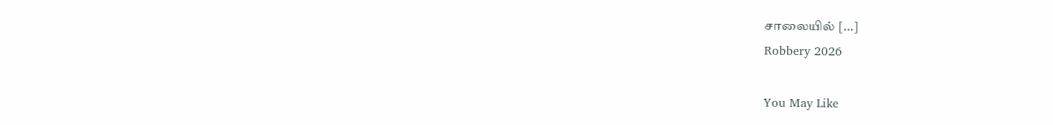சாலையில் […]
Robbery 2026

You May Like